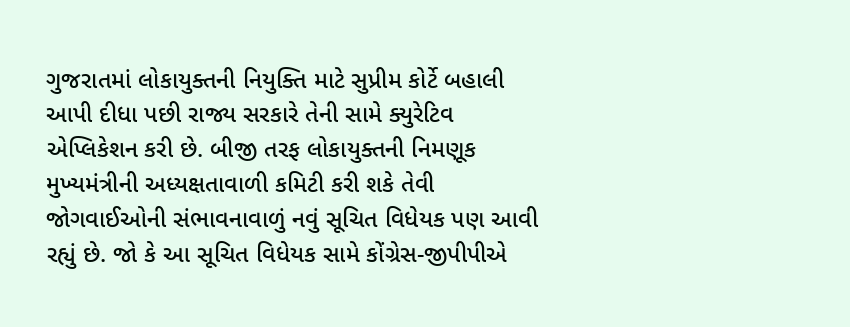ગુજરાતમાં લોકાયુક્તની નિયુક્તિ માટે સુપ્રીમ કોર્ટે બહાલી આપી દીધા પછી રાજ્ય સરકારે તેની સામે ક્યુરેટિવ એપ્લિકેશન કરી છે. બીજી તરફ લોકાયુક્તની નિમણૂક મુખ્યમંત્રીની અધ્યક્ષતાવાળી કમિટી કરી શકે તેવી જોગવાઈઓની સંભાવનાવાળું નવું સૂચિત વિધેયક પણ આવી રહ્યું છે. જો કે આ સૂચિત વિધેયક સામે કોંગ્રેસ-જીપીપીએ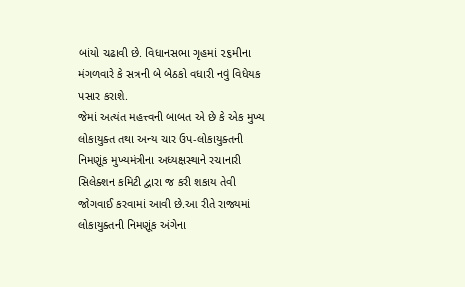બાંયો ચઢાવી છે. વિધાનસભા ગૃહમાં ૨૬મીના મંગળવારે કે સત્રની બે બેઠકો વધારી નવું વિધેયક પસાર કરાશે.
જેમાં અત્યંત મહત્ત્વની બાબત એ છે કે એક મુખ્ય લોકાયુક્ત તથા અન્ય ચાર ઉપ-લોકાયુક્તની નિમણૂંક મુખ્યમંત્રીના અધ્યક્ષસ્થાને રચાનારી સિલેક્શન કમિટી દ્વારા જ કરી શકાય તેવી જોગવાઈ કરવામાં આવી છે.આ રીતે રાજ્યમાં લોકાયુક્તની નિમણૂંક અંગેના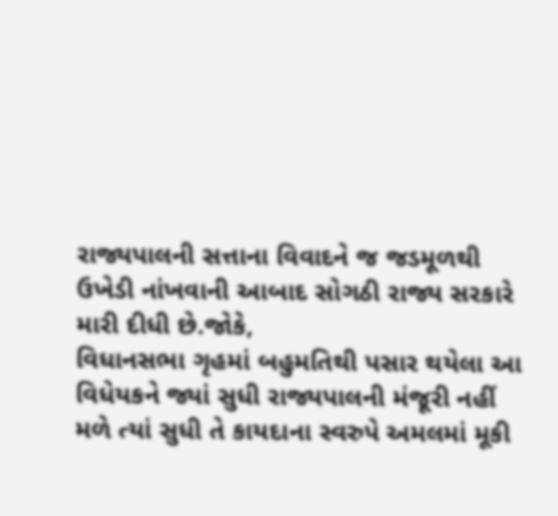રાજ્યપાલની સત્તાના વિવાદને જ જડમૂળથી ઉખેડી નાંખવાની આબાદ સોગઠી રાજ્ય સરકારે મારી દીધી છે.જોકે,
વિધાનસભા ગૃહમાં બહુમતિથી પસાર થયેલા આ વિધેયકને જ્યાં સુધી રાજ્યપાલની મંજૂરી નહીં મળે ત્યાં સુધી તે કાયદાના સ્વરુપે અમલમાં મૂકી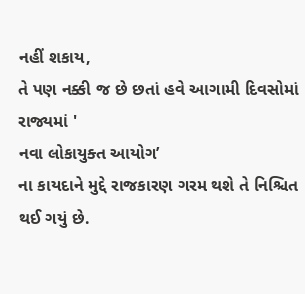નહીં શકાય,
તે પણ નક્કી જ છે છતાં હવે આગામી દિવસોમાં રાજ્યમાં '
નવા લોકાયુક્ત આયોગ’
ના કાયદાને મુદ્દે રાજકારણ ગરમ થશે તે નિશ્ચિત થઈ ગયું છે.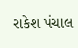રાકેશ પંચાલ